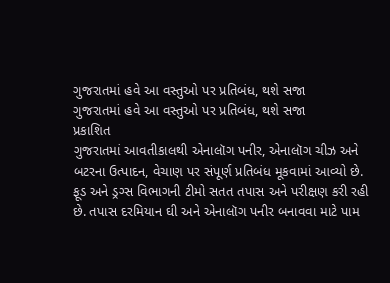ગુજરાતમાં હવે આ વસ્તુઓ પર પ્રતિબંધ, થશે સજા
ગુજરાતમાં હવે આ વસ્તુઓ પર પ્રતિબંધ, થશે સજા
પ્રકાશિત
ગુજરાતમાં આવતીકાલથી એનાલૉગ પનીર, એનાલૉગ ચીઝ અને બટરના ઉત્પાદન, વેચાણ પર સંપૂર્ણ પ્રતિબંધ મૂકવામાં આવ્યો છે.
ફૂડ અને ડ્રગ્સ વિભાગની ટીમો સતત તપાસ અને પરીક્ષણ કરી રહી છે. તપાસ દરમિયાન ઘી અને એનાલૉગ પનીર બનાવવા માટે પામ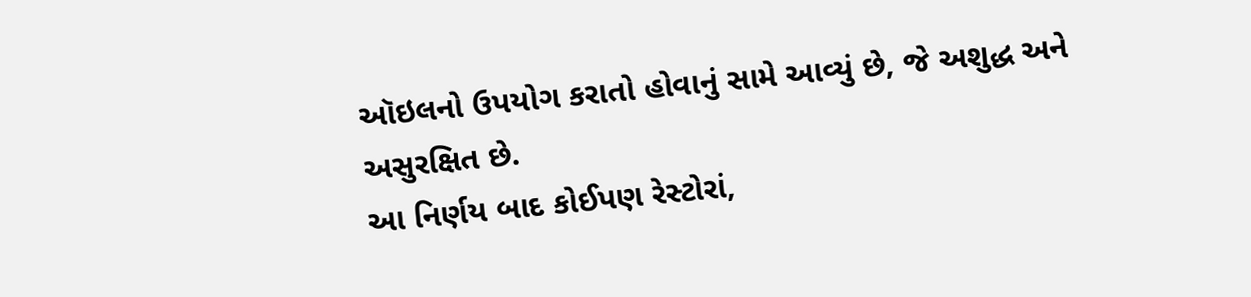ઑઇલનો ઉપયોગ કરાતો હોવાનું સામે આવ્યું છે, જે અશુદ્ધ અને અસુરક્ષિત છે.
આ નિર્ણય બાદ કોઈપણ રેસ્ટોરાં,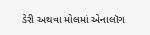ડેરી અથવા મોલમાં એનાલૉગ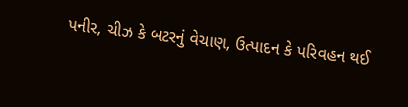પનીર, ચીઝ કે બટરનું વેચાણ, ઉત્પાદન કે પરિવહન થઈ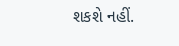શકશે નહીં.